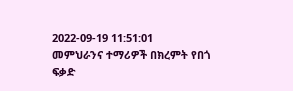2022-09-19 11:51:01
መምህራንና ተማሪዎች በክረምት የበጎ ፍቃድ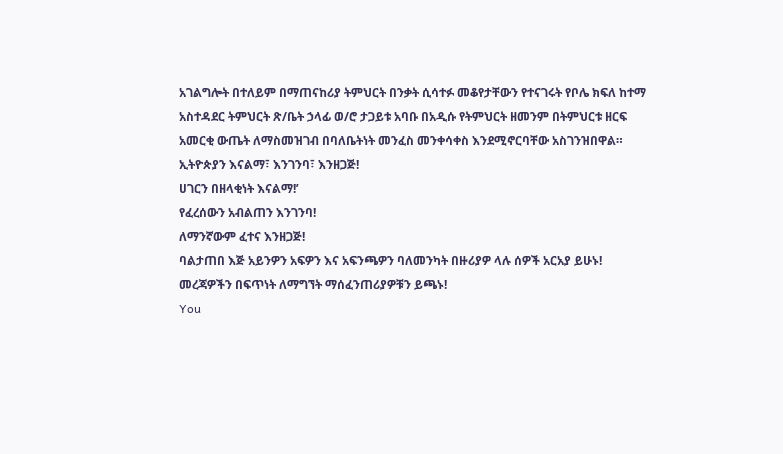አገልግሎት በተለይም በማጠናከሪያ ትምህርት በንቃት ሲሳተፉ መቆየታቸውን የተናገሩት የቦሌ ክፍለ ከተማ አስተዳደር ትምህርት ጽ/ቤት ኃላፊ ወ/ሮ ታጋይቱ አባቡ በአዲሱ የትምህርት ዘመንም በትምህርቱ ዘርፍ አመርቂ ውጤት ለማስመዝገብ በባለቤትነት መንፈስ መንቀሳቀስ እንደሚኖርባቸው አስገንዝበዋል።
ኢትዮጵያን እናልማ፣ እንገንባ፣ እንዘጋጅ!
ሀገርን በዘላቂነት እናልማ!’
የፈረሰውን አብልጠን እንገንባ!
ለማንኛውም ፈተና እንዘጋጅ!
ባልታጠበ እጅ አይንዎን አፍዎን እና አፍንጫዎን ባለመንካት በዙሪያዎ ላሉ ሰዎች አርአያ ይሁኑ!
መረጃዎችን በፍጥነት ለማግኘት ማሰፈንጠሪያዎቹን ይጫኑ!
You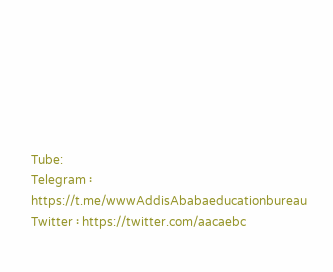Tube:
Telegram ፡ https://t.me/wwwAddisAbabaeducationbureau
Twitter ፡ https://twitter.com/aacaebc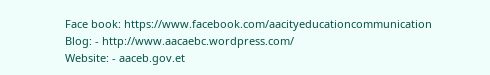Face book: https://www.facebook.com/aacityeducationcommunication
Blog: - http://www.aacaebc.wordpress.com/
Website: - aaceb.gov.et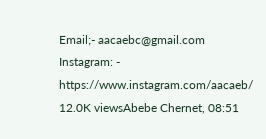Email;- aacaebc@gmail.com
Instagram: - https://www.instagram.com/aacaeb/
12.0K viewsAbebe Chernet, 08:51